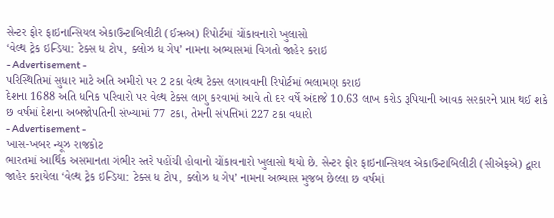સેન્ટર ફોર ફાઇનાન્સિયલ એકાઉન્ટાબિલીટી (ઈઋઅ) રિપોર્ટમાં ચોંકાવનારો ખુલાસો
‘વેલ્થ ટ્રેક ઇન્ડિયા: ટેક્સ ધ ટોપ, ક્લોઝ ધ ગેપ’ નામના અભ્યાસમાં વિગતો જાહેર કરાઇ
- Advertisement -
પરિસ્થિતિમાં સુધાર માટે અતિ અમીરો પર 2 ટકા વેલ્થ ટેક્સ લગાવવાની રિપોર્ટમાં ભલામણ કરાઇ
દેશના 1688 અતિ ધનિક પરિવારો પર વેલ્થ ટેક્સ લાગુ કરવામાં આવે તો દર વર્ષે અંદાજે 10.63 લાખ કરોડ રૂપિયાની આવક સરકારને પ્રાપ્ત થઈ શકે
છ વર્ષમાં દેશના અબજોપતિની સંખ્યામાં 77 ટકા, તેમની સંપત્તિમાં 227 ટકા વધારો
- Advertisement -
ખાસ-ખબર ન્યૂઝ રાજકોટ
ભારતમાં આર્થિક અસમાનતા ગંભીર સ્તરે પહોંચી હોવાનો ચોંકાવનારો ખુલાસો થયો છે. સેન્ટર ફોર ફાઇનાન્સિયલ એકાઉન્ટાબિલીટી (સીએફએ) દ્વારા જાહેર કરાયેલા ‘વેલ્થ ટ્રેક ઇન્ડિયા: ટેક્સ ધ ટોપ, ક્લોઝ ધ ગેપ’ નામના અભ્યાસ મુજબ છેલ્લા છ વર્ષમાં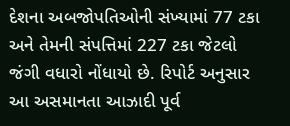દેશના અબજોપતિઓની સંખ્યામાં 77 ટકા અને તેમની સંપત્તિમાં 227 ટકા જેટલો જંગી વધારો નોંધાયો છે. રિપોર્ટ અનુસાર આ અસમાનતા આઝાદી પૂર્વ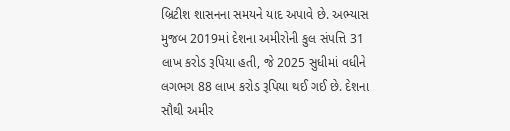બ્રિટીશ શાસનના સમયને યાદ અપાવે છે. અભ્યાસ મુજબ 2019માં દેશના અમીરોની કુલ સંપત્તિ 31 લાખ કરોડ રૂપિયા હતી, જે 2025 સુધીમાં વધીને લગભગ 88 લાખ કરોડ રૂપિયા થઈ ગઈ છે. દેશના સૌથી અમીર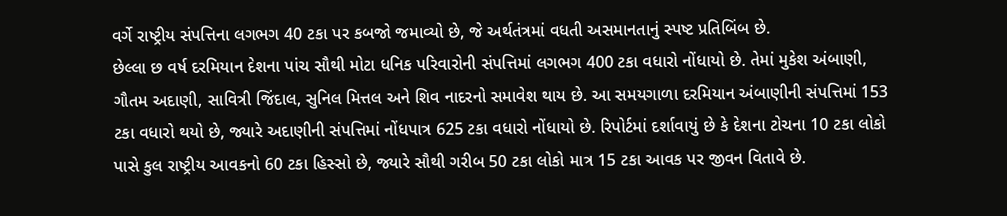વર્ગે રાષ્ટ્રીય સંપત્તિના લગભગ 40 ટકા પર કબજો જમાવ્યો છે, જે અર્થતંત્રમાં વધતી અસમાનતાનું સ્પષ્ટ પ્રતિબિંબ છે.
છેલ્લા છ વર્ષ દરમિયાન દેશના પાંચ સૌથી મોટા ધનિક પરિવારોની સંપત્તિમાં લગભગ 400 ટકા વધારો નોંધાયો છે. તેમાં મુકેશ અંબાણી, ગૌતમ અદાણી, સાવિત્રી જિંદાલ, સુનિલ મિત્તલ અને શિવ નાદરનો સમાવેશ થાય છે. આ સમયગાળા દરમિયાન અંબાણીની સંપત્તિમાં 153 ટકા વધારો થયો છે, જ્યારે અદાણીની સંપત્તિમાં નોંધપાત્ર 625 ટકા વધારો નોંધાયો છે. રિપોર્ટમાં દર્શાવાયું છે કે દેશના ટોચના 10 ટકા લોકો પાસે કુલ રાષ્ટ્રીય આવકનો 60 ટકા હિસ્સો છે, જ્યારે સૌથી ગરીબ 50 ટકા લોકો માત્ર 15 ટકા આવક પર જીવન વિતાવે છે.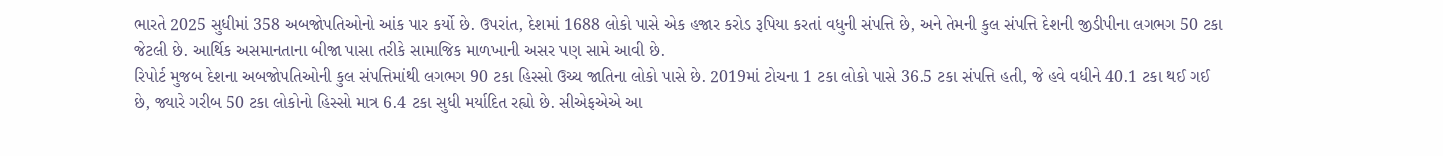ભારતે 2025 સુધીમાં 358 અબજોપતિઓનો આંક પાર કર્યો છે. ઉપરાંત, દેશમાં 1688 લોકો પાસે એક હજાર કરોડ રૂપિયા કરતાં વધુની સંપત્તિ છે, અને તેમની કુલ સંપત્તિ દેશની જીડીપીના લગભગ 50 ટકા જેટલી છે. આર્થિક અસમાનતાના બીજા પાસા તરીકે સામાજિક માળખાની અસર પણ સામે આવી છે.
રિપોર્ટ મુજબ દેશના અબજોપતિઓની કુલ સંપત્તિમાંથી લગભગ 90 ટકા હિસ્સો ઉચ્ચ જાતિના લોકો પાસે છે. 2019માં ટોચના 1 ટકા લોકો પાસે 36.5 ટકા સંપત્તિ હતી, જે હવે વધીને 40.1 ટકા થઈ ગઈ છે, જ્યારે ગરીબ 50 ટકા લોકોનો હિસ્સો માત્ર 6.4 ટકા સુધી મર્યાદિત રહ્યો છે. સીએફએએ આ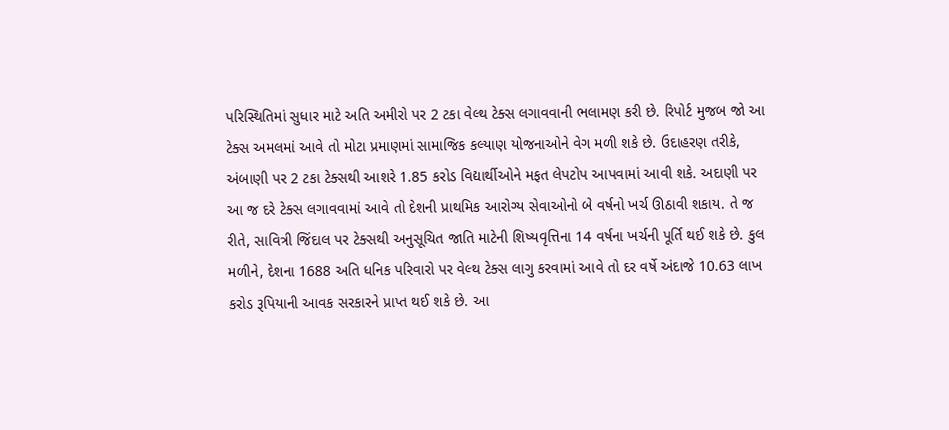પરિસ્થિતિમાં સુધાર માટે અતિ અમીરો પર 2 ટકા વેલ્થ ટેક્સ લગાવવાની ભલામણ કરી છે. રિપોર્ટ મુજબ જો આ ટેક્સ અમલમાં આવે તો મોટા પ્રમાણમાં સામાજિક કલ્યાણ યોજનાઓને વેગ મળી શકે છે. ઉદાહરણ તરીકે, અંબાણી પર 2 ટકા ટેક્સથી આશરે 1.85 કરોડ વિદ્યાર્થીઓને મફત લેપટોપ આપવામાં આવી શકે. અદાણી પર આ જ દરે ટેક્સ લગાવવામાં આવે તો દેશની પ્રાથમિક આરોગ્ય સેવાઓનો બે વર્ષનો ખર્ચ ઊઠાવી શકાય. તે જ રીતે, સાવિત્રી જિંદાલ પર ટેક્સથી અનુસૂચિત જાતિ માટેની શિષ્યવૃત્તિના 14 વર્ષના ખર્ચની પૂર્તિ થઈ શકે છે. કુલ મળીને, દેશના 1688 અતિ ધનિક પરિવારો પર વેલ્થ ટેક્સ લાગુ કરવામાં આવે તો દર વર્ષે અંદાજે 10.63 લાખ કરોડ રૂપિયાની આવક સરકારને પ્રાપ્ત થઈ શકે છે. આ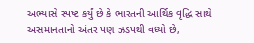અભ્યાસે સ્પષ્ટ કર્યું છે કે ભારતની આર્થિક વૃદ્ધિ સાથે અસમાનતાનો અંતર પણ ઝડપથી વધ્યો છે,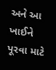અને આ ખાઈને પૂરવા માટે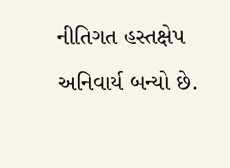નીતિગત હસ્તક્ષેપ અનિવાર્ય બન્યો છે.